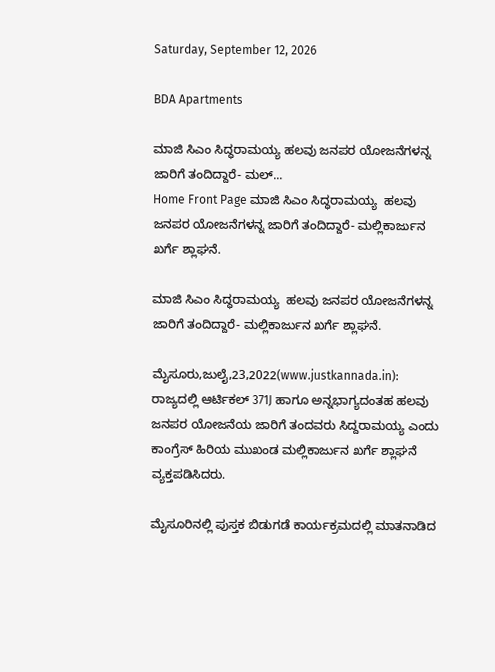Saturday, September 12, 2026

BDA Apartments

ಮಾಜಿ ಸಿಎಂ ಸಿದ್ಧರಾಮಯ್ಯ ಹಲವು ಜನಪರ ಯೋಜನೆಗಳನ್ನ ಜಾರಿಗೆ ತಂದಿದ್ದಾರೆ- ಮಲ್...
Home Front Page ಮಾಜಿ ಸಿಎಂ ಸಿದ್ಧರಾಮಯ್ಯ  ಹಲವು ಜನಪರ ಯೋಜನೆಗಳನ್ನ ಜಾರಿಗೆ ತಂದಿದ್ದಾರೆ- ಮಲ್ಲಿಕಾರ್ಜುನ ಖರ್ಗೆ ಶ್ಲಾಘನೆ.

ಮಾಜಿ ಸಿಎಂ ಸಿದ್ಧರಾಮಯ್ಯ  ಹಲವು ಜನಪರ ಯೋಜನೆಗಳನ್ನ ಜಾರಿಗೆ ತಂದಿದ್ದಾರೆ- ಮಲ್ಲಿಕಾರ್ಜುನ ಖರ್ಗೆ ಶ್ಲಾಘನೆ.

ಮೈಸೂರು,ಜುಲೈ,23,2022(www.justkannada.in): ರಾಜ್ಯದಲ್ಲಿ ಆರ್ಟಿಕಲ್ 371J ಹಾಗೂ ಅನ್ನಭಾಗ್ಯದಂತಹ ಹಲವು ಜನಪರ ಯೋಜನೆಯ ಜಾರಿಗೆ ತಂದವರು ಸಿದ್ದರಾಮಯ್ಯ ಎಂದು ಕಾಂಗ್ರೆಸ್ ಹಿರಿಯ ಮುಖಂಡ ಮಲ್ಲಿಕಾರ್ಜುನ ಖರ್ಗೆ ಶ್ಲಾಘನೆ ವ್ಯಕ್ತಪಡಿಸಿದರು.

ಮೈಸೂರಿನಲ್ಲಿ ಪುಸ್ತಕ ಬಿಡುಗಡೆ ಕಾರ್ಯಕ್ರಮದಲ್ಲಿ ಮಾತನಾಡಿದ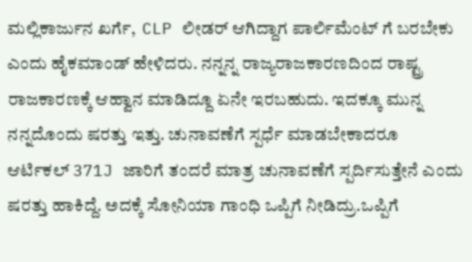ಮಲ್ಲಿಕಾರ್ಜುನ ಖರ್ಗೆ,  CLP ಲೀಡರ್ ಆಗಿದ್ದಾಗ ಪಾರ್ಲಿಮೆಂಟ್ ಗೆ ಬರಬೇಕು ಎಂದು ಹೈಕಮಾಂಡ್ ಹೇಳಿದರು. ನನ್ನನ್ನ ರಾಜ್ಯರಾಜಕಾರಣದಿಂದ ರಾಷ್ಟ್ರ ರಾಜಕಾರಣಕ್ಕೆ ಆಹ್ವಾನ ಮಾಡಿದ್ದೂ ಏನೇ ಇರಬಹುದು. ಇದಕ್ಕೂ ಮುನ್ನ ನನ್ನದೊಂದು ಷರತ್ತು ಇತ್ತು. ಚುನಾವಣೆಗೆ ಸ್ಪರ್ಧೆ ಮಾಡಬೇಕಾದರೂ ಆರ್ಟಿಕಲ್ 371J ಜಾರಿಗೆ ತಂದರೆ ಮಾತ್ರ ಚುನಾವಣೆಗೆ ಸ್ಪರ್ದಿಸುತ್ತೇನೆ ಎಂದು ಷರತ್ತು ಹಾಕಿದ್ದೆ. ಅದಕ್ಕೆ ಸೋನಿಯಾ ಗಾಂಧಿ ಒಪ್ಪಿಗೆ ನೀಡಿದ್ರು.ಒಪ್ಪಿಗೆ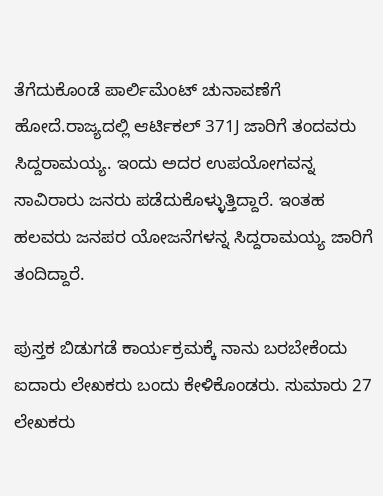ತೆಗೆದುಕೊಂಡೆ ಪಾರ್ಲಿಮೆಂಟ್ ಚುನಾವಣೆಗೆ ಹೋದೆ.ರಾಜ್ಯದಲ್ಲಿ ಆರ್ಟಿಕಲ್ 371J ಜಾರಿಗೆ ತಂದವರು ಸಿದ್ದರಾಮಯ್ಯ. ಇಂದು ಅದರ ಉಪಯೋಗವನ್ನ ಸಾವಿರಾರು ಜನರು ಪಡೆದುಕೊಳ್ಳುತ್ತಿದ್ದಾರೆ. ಇಂತಹ ಹಲವರು ಜನಪರ ಯೋಜನೆಗಳನ್ನ ಸಿದ್ದರಾಮಯ್ಯ ಜಾರಿಗೆ ತಂದಿದ್ದಾರೆ.

ಪುಸ್ತಕ ಬಿಡುಗಡೆ ಕಾರ್ಯಕ್ರಮಕ್ಕೆ ನಾನು ಬರಬೇಕೆಂದು ಐದಾರು ಲೇಖಕರು ಬಂದು ಕೇಳಿಕೊಂಡರು. ಸುಮಾರು 27 ಲೇಖಕರು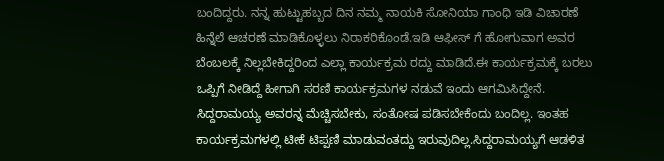ಬಂದಿದ್ದರು. ನನ್ನ ಹುಟ್ಟುಹಬ್ಬದ ದಿನ ನಮ್ಮ ನಾಯಕಿ ಸೋನಿಯಾ ಗಾಂಧಿ ಇಡಿ ವಿಚಾರಣೆ  ಹಿನ್ನೆಲೆ ಆಚರಣೆ ಮಾಡಿಕೊಳ್ಳಲು ನಿರಾಕರಿಕೊಂಡೆ.ಇಡಿ ಆಫೀಸ್ ಗೆ ಹೋಗುವಾಗ ಅವರ ಬೆಂಬಲಕ್ಕೆ ನಿಲ್ಲಬೇಕಿದ್ದರಿಂದ ಎಲ್ಲಾ ಕಾರ್ಯಕ್ರಮ ರದ್ದು ಮಾಡಿದೆ.ಈ ಕಾರ್ಯಕ್ರಮಕ್ಕೆ ಬರಲು ಒಪ್ಪಿಗೆ ನೀಡಿದ್ದೆ ಹೀಗಾಗಿ ಸರಣಿ ಕಾರ್ಯಕ್ರಮಗಳ ನಡುವೆ ಇಂದು ಆಗಮಿಸಿದ್ದೇನೆ. ಸಿದ್ದರಾಮಯ್ಯ ಅವರನ್ನ ಮೆಚ್ಚಿಸಬೇಕು, ಸಂತೋಷ ಪಡಿಸಬೇಕೆಂದು ಬಂದಿಲ್ಲ. ಇಂತಹ ಕಾರ್ಯಕ್ರಮಗಳಲ್ಲಿ ಟೀಕೆ ಟಿಪ್ಪಣಿ ಮಾಡುವಂತದ್ದು ಇರುವುದಿಲ್ಲ.ಸಿದ್ದರಾಮಯ್ಯಗೆ ಆಡಳಿತ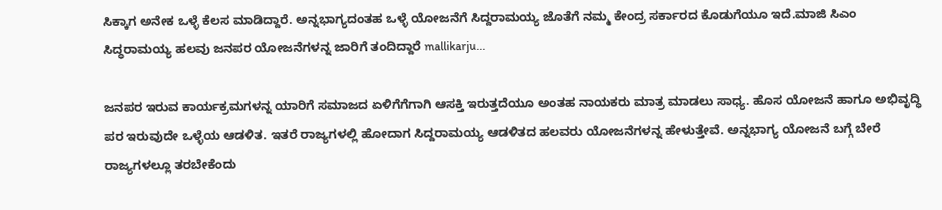ಸಿಕ್ಕಾಗ ಅನೇಕ ಒಳ್ಳೆ ಕೆಲಸ ಮಾಡಿದ್ದಾರೆ. ಅನ್ನಭಾಗ್ಯದಂತಹ ಒಳ್ಳೆ ಯೋಜನೆಗೆ ಸಿದ್ದರಾಮಯ್ಯ ಜೊತೆಗೆ ನಮ್ಮ ಕೇಂದ್ರ ಸರ್ಕಾರದ ಕೊಡುಗೆಯೂ ಇದೆ.ಮಾಜಿ ಸಿಎಂ ಸಿದ್ಧರಾಮಯ್ಯ ಹಲವು ಜನಪರ ಯೋಜನೆಗಳನ್ನ ಜಾರಿಗೆ ತಂದಿದ್ದಾರೆ mallikarju...

ಜನಪರ ಇರುವ ಕಾರ್ಯಕ್ರಮಗಳನ್ನ ಯಾರಿಗೆ ಸಮಾಜದ ಏಳಿಗೆಗೆಗಾಗಿ ಆಸಕ್ತಿ ಇರುತ್ತದೆಯೂ ಅಂತಹ ನಾಯಕರು ಮಾತ್ರ ಮಾಡಲು ಸಾಧ್ಯ. ಹೊಸ ಯೋಜನೆ ಹಾಗೂ ಅಭಿವೃದ್ಧಿ ಪರ ಇರುವುದೇ ಒಳ್ಳೆಯ ಆಡಳಿತ. ಇತರೆ ರಾಜ್ಯಗಳಲ್ಲಿ ಹೋದಾಗ ಸಿದ್ದರಾಮಯ್ಯ ಆಡಳಿತದ ಹಲವರು ಯೋಜನೆಗಳನ್ನ ಹೇಳುತ್ತೇವೆ. ಅನ್ನಭಾಗ್ಯ ಯೋಜನೆ ಬಗ್ಗೆ ಬೇರೆ ರಾಜ್ಯಗಳಲ್ಲೂ ತರಬೇಕೆಂದು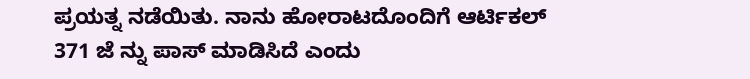ಪ್ರಯತ್ನ ನಡೆಯಿತು. ನಾನು ಹೋರಾಟದೊಂದಿಗೆ ಆರ್ಟಿಕಲ್ 371 ಜೆ ನ್ನು ಪಾಸ್ ಮಾಡಿಸಿದೆ ಎಂದು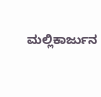ಮಲ್ಲಿಕಾರ್ಜುನ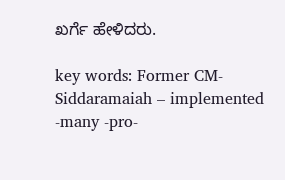ಖರ್ಗೆ ಹೇಳಿದರು.

key words: Former CM-Siddaramaiah – implemented -many -pro-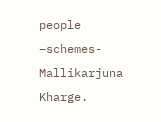people –schemes-Mallikarjuna Kharge.